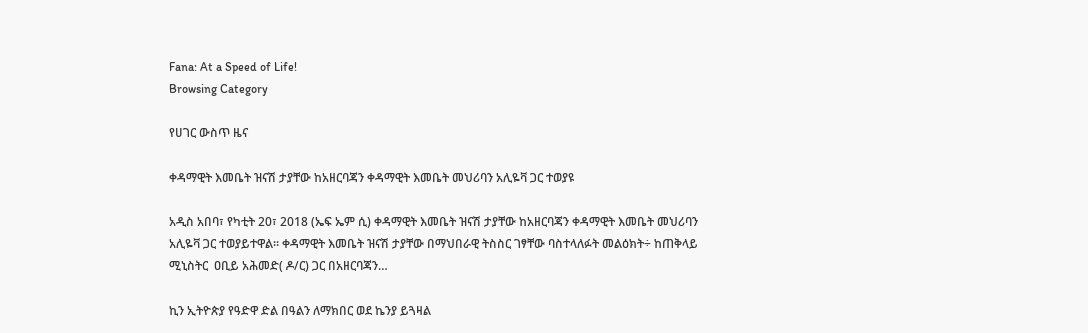Fana: At a Speed of Life!
Browsing Category

የሀገር ውስጥ ዜና

ቀዳማዊት እመቤት ዝናሽ ታያቸው ከአዘርባጃን ቀዳማዊት እመቤት መህሪባን አሊዬቫ ጋር ተወያዩ

አዲስ አበባ፣ የካቲት 20፣ 2018 (ኤፍ ኤም ሲ) ቀዳማዊት እመቤት ዝናሽ ታያቸው ከአዘርባጃን ቀዳማዊት እመቤት መህሪባን አሊዬቫ ጋር ተወያይተዋል፡፡ ቀዳማዊት እመቤት ዝናሽ ታያቸው በማህበራዊ ትስስር ገፃቸው ባስተላለፉት መልዕክት÷ ከጠቅላይ ሚኒስትር  ዐቢይ አሕመድ( ዶ/ር) ጋር በአዘርባጃን…

ኪን ኢትዮጵያ የዓድዋ ድል በዓልን ለማክበር ወደ ኬንያ ይጓዛል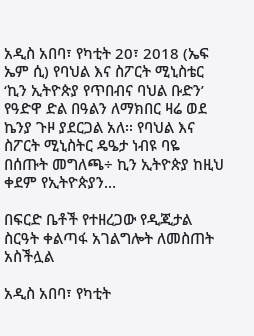አዲስ አበባ፣ የካቲት 20፣ 2018 (ኤፍ ኤም ሲ) የባህል እና ስፖርት ሚኒስቴር ‘ኪን ኢትዮጵያ የጥበብና ባህል ቡድን’ የዓድዋ ድል በዓልን ለማክበር ዛሬ ወደ ኬንያ ጉዞ ያደርጋል አለ፡፡ የባህል እና ስፖርት ሚኒስትር ዴዔታ ነብዩ ባዬ በሰጡት መግለጫ÷ ኪን ኢትዮጵያ ከዚህ ቀደም የኢትዮጵያን…

በፍርድ ቤቶች የተዘረጋው የዲጂታል ስርዓት ቀልጣፋ አገልግሎት ለመስጠት አስችሏል

አዲስ አበባ፣ የካቲት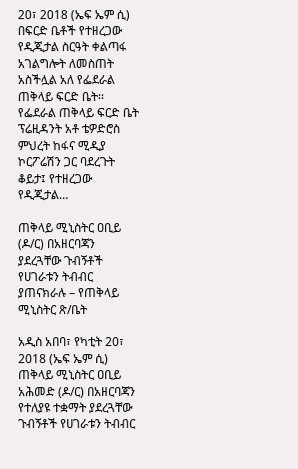20፣ 2018 (ኤፍ ኤም ሲ) በፍርድ ቤቶች የተዘረጋው የዲጂታል ስርዓት ቀልጣፋ አገልግሎት ለመስጠት አስችሏል አለ የፌደራል ጠቅላይ ፍርድ ቤት፡፡ የፌደራል ጠቅላይ ፍርድ ቤት ፕሬዚዳንት አቶ ቴዎድሮስ ምህረት ከፋና ሚዲያ ኮርፖሬሽን ጋር ባደረጉት ቆይታ፤ የተዘረጋው የዲጂታል…

ጠቅላይ ሚኒስትር ዐቢይ (ዶ/ር) በአዘርባጃን ያደረጓቸው ጉብኝቶች የሀገራቱን ትብብር ያጠናክራሉ – የጠቅላይ ሚኒስትር ጽ/ቤት

አዲስ አበባ፣ የካቲት 20፣ 2018 (ኤፍ ኤም ሲ) ጠቅላይ ሚኒስትር ዐቢይ አሕመድ (ዶ/ር) በአዘርባጃን የተለያዩ ተቋማት ያደረጓቸው ጉብኝቶች የሀገራቱን ትብብር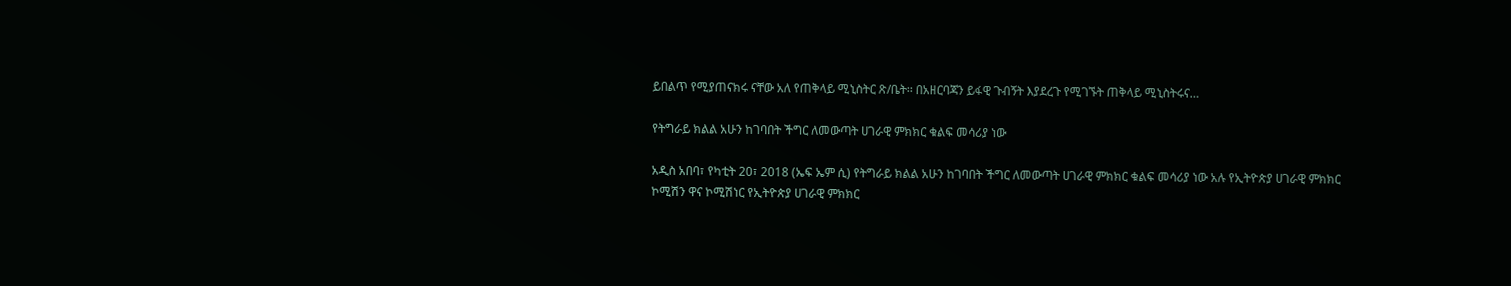ይበልጥ የሚያጠናክሩ ናቸው አለ የጠቅላይ ሚኒስትር ጽ/ቤት፡፡ በአዘርባጃን ይፋዊ ጉብኝት እያደረጉ የሚገኙት ጠቅላይ ሚኒስትሩና…

የትግራይ ክልል አሁን ከገባበት ችግር ለመውጣት ሀገራዊ ምክክር ቁልፍ መሳሪያ ነው

አዲስ አበባ፣ የካቲት 20፣ 2018 (ኤፍ ኤም ሲ) የትግራይ ክልል አሁን ከገባበት ችግር ለመውጣት ሀገራዊ ምክክር ቁልፍ መሳሪያ ነው አሉ የኢትዮጵያ ሀገራዊ ምክክር ኮሚሽን ዋና ኮሚሽነር የኢትዮጵያ ሀገራዊ ምክክር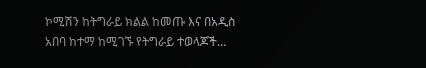ኮሚሽን ከትግራይ ክልል ከመጡ እና በአዲስ አበባ ከተማ ከሚገኙ የትግራይ ተወላጆች…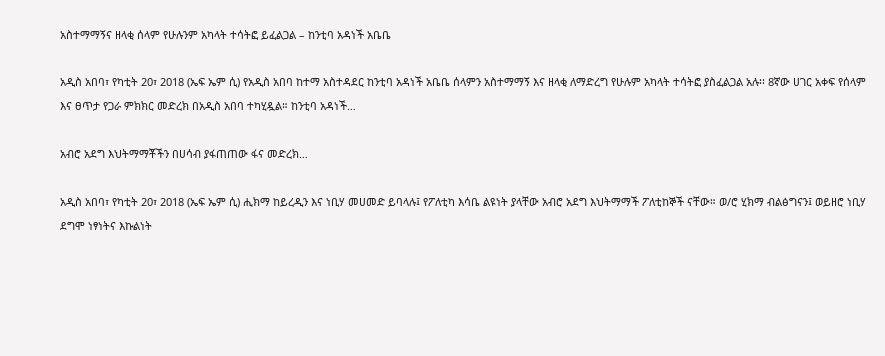አስተማማኝና ዘላቂ ሰላም የሁሉንም አካላት ተሳትፎ ይፈልጋል – ከንቲባ አዳነች አቤቤ

አዲስ አበባ፣ የካቲት 20፣ 2018 (ኤፍ ኤም ሲ) የአዲስ አበባ ከተማ አስተዳደር ከንቲባ አዳነች አቤቤ ሰላምን አስተማማኝ እና ዘላቂ ለማድረግ የሁሉም አካላት ተሳትፎ ያስፈልጋል አሉ፡፡ 8ኛው ሀገር አቀፍ የሰላም እና ፀጥታ የጋራ ምክክር መድረክ በአዲስ አበባ ተካሂዷል። ከንቲባ አዳነች…

አብሮ አደግ እህትማማቾችን በሀሳብ ያፋጠጠው ፋና መድረክ…

አዲስ አበባ፣ የካቲት 20፣ 2018 (ኤፍ ኤም ሲ) ሒክማ ከይረዲን እና ነቢሃ መሀመድ ይባላሉ፤ የፖለቲካ እሳቤ ልዩነት ያላቸው አብሮ አደግ እህትማማች ፖለቲከኞች ናቸው። ወ/ሮ ሂክማ ብልፅግናን፤ ወይዘሮ ነቢሃ ደግሞ ነፃነትና እኩልነት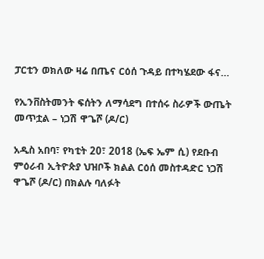ፓርቲን ወክለው ዛሬ በጤና ርዕሰ ጉዳይ በተካሄደው ፋና…

የኢንቨስትመንት ፍሰትን ለማሳደግ በተሰሩ ስራዎች ውጤት መጥቷል – ነጋሽ ዋጌሾ (ዶ/ር)

አዲስ አበባ፣ የካቲት 20፣ 2018 (ኤፍ ኤም ሲ) የደቡብ ምዕራብ ኢትዮጵያ ህዝቦች ክልል ርዕሰ መስተዳድር ነጋሽ ዋጌሾ (ዶ/ር) በክልሉ ባለፉት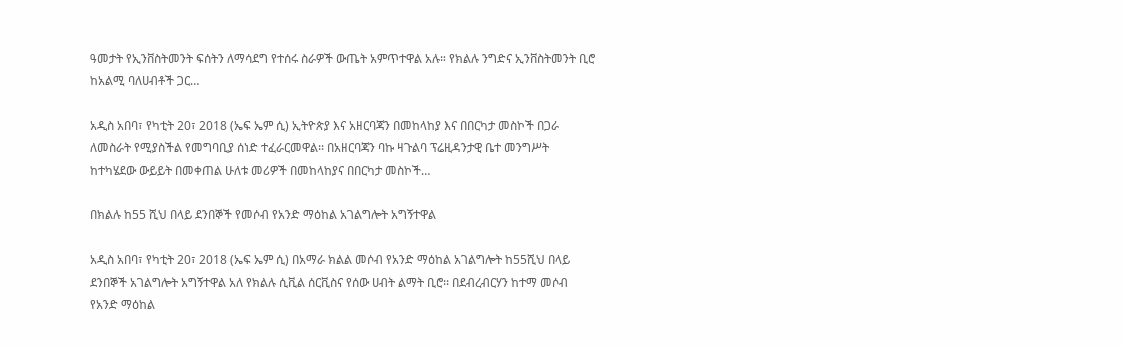ዓመታት የኢንቨስትመንት ፍሰትን ለማሳደግ የተሰሩ ስራዎች ውጤት አምጥተዋል አሉ። የክልሉ ንግድና ኢንቨስትመንት ቢሮ ከአልሚ ባለሀብቶች ጋር…

አዲስ አበባ፣ የካቲት 20፣ 2018 (ኤፍ ኤም ሲ) ኢትዮጵያ እና አዘርባጃን በመከላከያ እና በበርካታ መስኮች በጋራ ለመስራት የሚያስችል የመግባቢያ ሰነድ ተፈራርመዋል፡፡ በአዘርባጃን ባኩ ዛጉልባ ፕሬዚዳንታዊ ቤተ መንግሥት ከተካሄደው ውይይት በመቀጠል ሁለቱ መሪዎች በመከላከያና በበርካታ መስኮች…

በክልሉ ከ55 ሺህ በላይ ደንበኞች የመሶብ የአንድ ማዕከል አገልግሎት አግኝተዋል

አዲስ አበባ፣ የካቲት 20፣ 2018 (ኤፍ ኤም ሲ) በአማራ ክልል መሶብ የአንድ ማዕከል አገልግሎት ከ55ሺህ በላይ ደንበኞች አገልግሎት አግኝተዋል አለ የክልሉ ሲቪል ሰርቪስና የሰው ሀብት ልማት ቢሮ፡፡ በደብረብርሃን ከተማ መሶብ የአንድ ማዕከል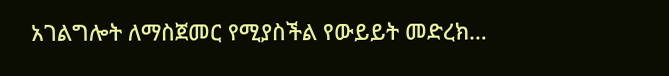አገልግሎት ለማስጀመር የሚያስችል የውይይት መድረክ…